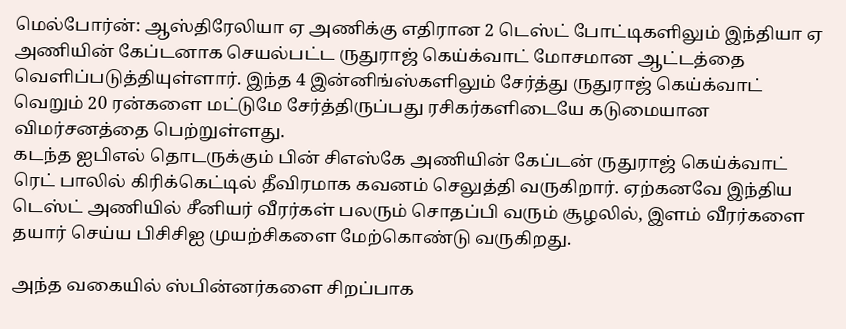மெல்போர்ன்: ஆஸ்திரேலியா ஏ அணிக்கு எதிரான 2 டெஸ்ட் போட்டிகளிலும் இந்தியா ஏ அணியின் கேப்டனாக செயல்பட்ட ருதுராஜ் கெய்க்வாட் மோசமான ஆட்டத்தை வெளிப்படுத்தியுள்ளார். இந்த 4 இன்னிங்ஸ்களிலும் சேர்த்து ருதுராஜ் கெய்க்வாட் வெறும் 20 ரன்களை மட்டுமே சேர்த்திருப்பது ரசிகர்களிடையே கடுமையான விமர்சனத்தை பெற்றுள்ளது.
கடந்த ஐபிஎல் தொடருக்கும் பின் சிஎஸ்கே அணியின் கேப்டன் ருதுராஜ் கெய்க்வாட் ரெட் பாலில் கிரிக்கெட்டில் தீவிரமாக கவனம் செலுத்தி வருகிறார். ஏற்கனவே இந்திய டெஸ்ட் அணியில் சீனியர் வீரர்கள் பலரும் சொதப்பி வரும் சூழலில், இளம் வீரர்களை தயார் செய்ய பிசிசிஐ முயற்சிகளை மேற்கொண்டு வருகிறது.

அந்த வகையில் ஸ்பின்னர்களை சிறப்பாக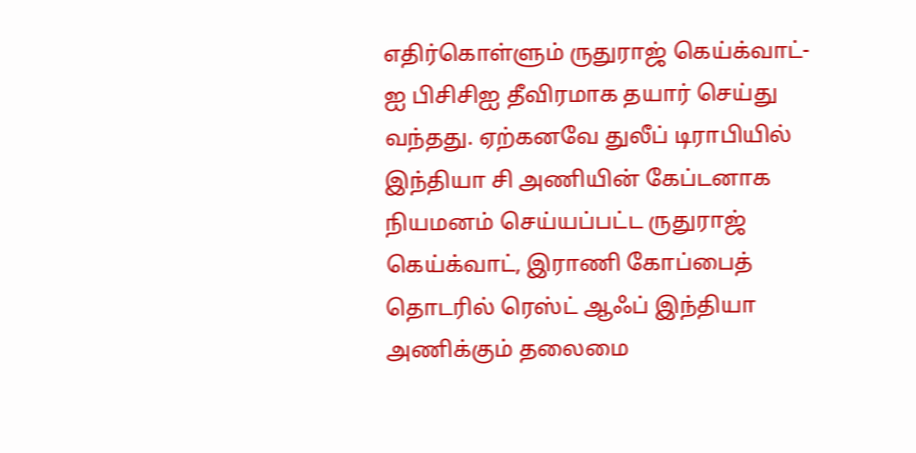எதிர்கொள்ளும் ருதுராஜ் கெய்க்வாட்-ஐ பிசிசிஐ தீவிரமாக தயார் செய்து வந்தது. ஏற்கனவே துலீப் டிராபியில் இந்தியா சி அணியின் கேப்டனாக நியமனம் செய்யப்பட்ட ருதுராஜ் கெய்க்வாட், இராணி கோப்பைத் தொடரில் ரெஸ்ட் ஆஃப் இந்தியா அணிக்கும் தலைமை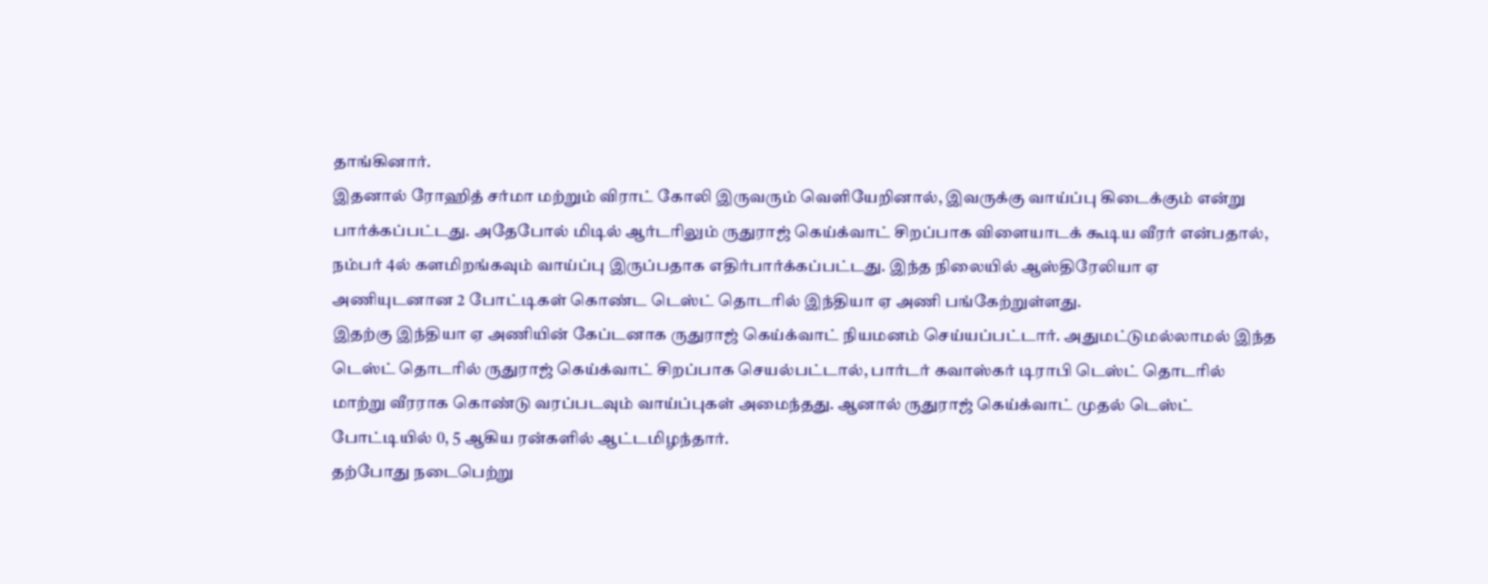தாங்கினார்.
இதனால் ரோஹித் சர்மா மற்றும் விராட் கோலி இருவரும் வெளியேறினால், இவருக்கு வாய்ப்பு கிடைக்கும் என்று பார்க்கப்பட்டது. அதேபோல் மிடில் ஆர்டரிலும் ருதுராஜ் கெய்க்வாட் சிறப்பாக விளையாடக் கூடிய வீரர் என்பதால், நம்பர் 4ல் களமிறங்கவும் வாய்ப்பு இருப்பதாக எதிர்பார்க்கப்பட்டது. இந்த நிலையில் ஆஸ்திரேலியா ஏ அணியுடனான 2 போட்டிகள் கொண்ட டெஸ்ட் தொடரில் இந்தியா ஏ அணி பங்கேற்றுள்ளது.
இதற்கு இந்தியா ஏ அணியின் கேப்டனாக ருதுராஜ் கெய்க்வாட் நியமனம் செய்யப்பட்டார். அதுமட்டுமல்லாமல் இந்த டெஸ்ட் தொடரில் ருதுராஜ் கெய்க்வாட் சிறப்பாக செயல்பட்டால், பார்டர் கவாஸ்கர் டிராபி டெஸ்ட் தொடரில் மாற்று வீரராக கொண்டு வரப்படவும் வாய்ப்புகள் அமைந்தது. ஆனால் ருதுராஜ் கெய்க்வாட் முதல் டெஸ்ட் போட்டியில் 0, 5 ஆகிய ரன்களில் ஆட்டமிழந்தார்.
தற்போது நடைபெற்று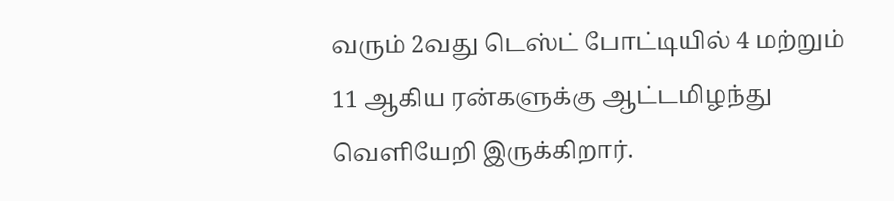வரும் 2வது டெஸ்ட் போட்டியில் 4 மற்றும் 11 ஆகிய ரன்களுக்கு ஆட்டமிழந்து வெளியேறி இருக்கிறார்.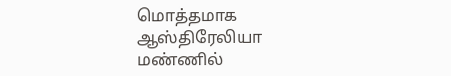மொத்தமாக ஆஸ்திரேலியா மண்ணில்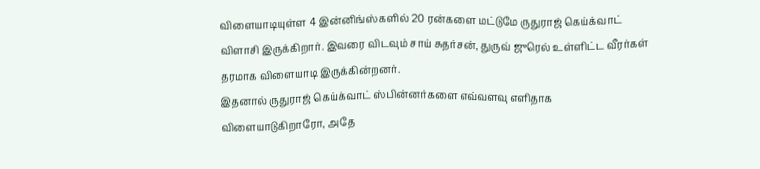விளையாடியுள்ள 4 இன்னிங்ஸ்களில் 20 ரன்களை மட்டுமே ருதுராஜ் கெய்க்வாட் விளாசி இருக்கிறார். இவரை விடவும் சாய் சுதர்சன், துருவ் ஜுரெல் உள்ளிட்ட வீரர்கள் தரமாக விளையாடி இருக்கின்றனர்.
இதனால் ருதுராஜ் கெய்க்வாட் ஸ்பின்னர்களை எவ்வளவு எளிதாக விளையாடுகிறாரோ, அதே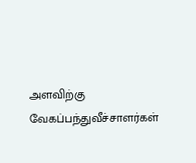அளவிற்கு வேகப்பந்துவீச்சாளர்கள்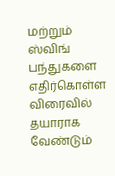மற்றும் ஸ்விங் பந்துகளை எதிர்கொள்ள விரைவில் தயாராக வேண்டும்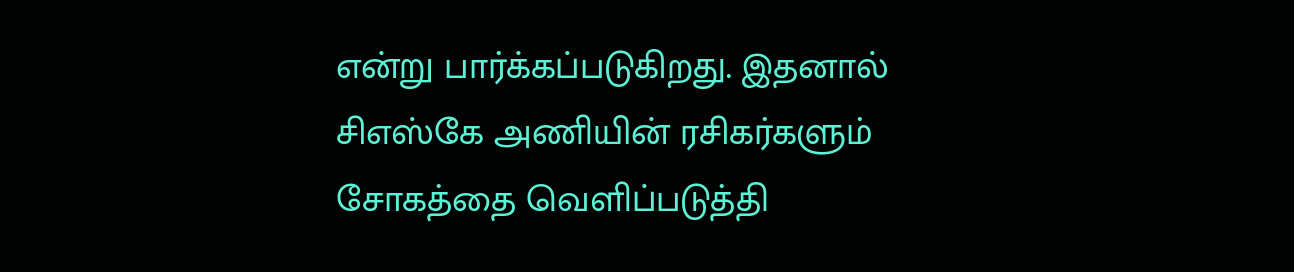என்று பார்க்கப்படுகிறது. இதனால் சிஎஸ்கே அணியின் ரசிகர்களும் சோகத்தை வெளிப்படுத்தி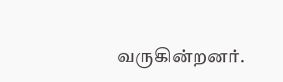வருகின்றனர்.